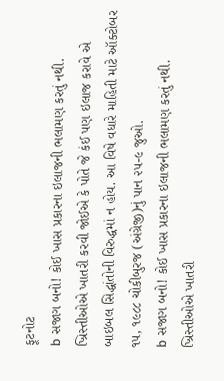ફૂટનોટ
b સજાગ બનો! કોઈ ખાસ પ્રકારના ઇલાજની ભલામણ કરતું નથી. ખ્રિસ્તીઓએ ખાતરી કરવી જોઈએ કે પોતે જે કંઈ પણ ઇલાજ કરાવે એ બાઇબલ સિદ્ધાંતોની વિરુદ્ધમાં ન હોય. આ વિષે વધારે માહિતી માટે ઑક્ટોબર ૧૫, ૧૯૮૮ ચોકીબુરજ (અંગ્રેજી)નું પાન ૨૫-૯ જુઓ.
b સજાગ બનો! કોઈ ખાસ પ્રકારના ઇલાજની ભલામણ કરતું નથી. ખ્રિસ્તીઓએ ખાતરી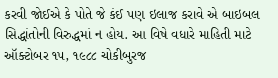કરવી જોઈએ કે પોતે જે કંઈ પણ ઇલાજ કરાવે એ બાઇબલ સિદ્ધાંતોની વિરુદ્ધમાં ન હોય. આ વિષે વધારે માહિતી માટે ઑક્ટોબર ૧૫, ૧૯૮૮ ચોકીબુરજ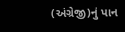(અંગ્રેજી)નું પાન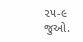૨૫-૯ જુઓ.